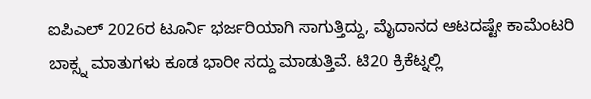ಐಪಿಎಲ್ 2026ರ ಟೂರ್ನಿ ಭರ್ಜರಿಯಾಗಿ ಸಾಗುತ್ತಿದ್ದು, ಮೈದಾನದ ಆಟದಷ್ಟೇ ಕಾಮೆಂಟರಿ ಬಾಕ್ಸ್ನ ಮಾತುಗಳು ಕೂಡ ಭಾರೀ ಸದ್ದು ಮಾಡುತ್ತಿವೆ. ಟಿ20 ಕ್ರಿಕೆಟ್ನಲ್ಲಿ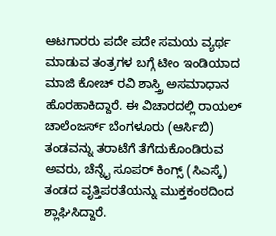ಆಟಗಾರರು ಪದೇ ಪದೇ ಸಮಯ ವ್ಯರ್ಥ ಮಾಡುವ ತಂತ್ರಗಳ ಬಗ್ಗೆ ಟೀಂ ಇಂಡಿಯಾದ ಮಾಜಿ ಕೋಚ್ ರವಿ ಶಾಸ್ತ್ರಿ ಅಸಮಾಧಾನ ಹೊರಹಾಕಿದ್ದಾರೆ. ಈ ವಿಚಾರದಲ್ಲಿ ರಾಯಲ್ ಚಾಲೆಂಜರ್ಸ್ ಬೆಂಗಳೂರು (ಆರ್ಸಿಬಿ) ತಂಡವನ್ನು ತರಾಟೆಗೆ ತೆಗೆದುಕೊಂಡಿರುವ ಅವರು, ಚೆನ್ನೈ ಸೂಪರ್ ಕಿಂಗ್ಸ್ (ಸಿಎಸ್ಕೆ) ತಂಡದ ವೃತ್ತಿಪರತೆಯನ್ನು ಮುಕ್ತಕಂಠದಿಂದ ಶ್ಲಾಘಿಸಿದ್ದಾರೆ.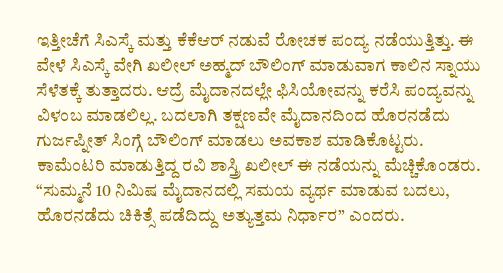ಇತ್ತೀಚೆಗೆ ಸಿಎಸ್ಕೆ ಮತ್ತು ಕೆಕೆಆರ್ ನಡುವೆ ರೋಚಕ ಪಂದ್ಯ ನಡೆಯುತ್ತಿತ್ತು. ಈ ವೇಳೆ ಸಿಎಸ್ಕೆ ವೇಗಿ ಖಲೀಲ್ ಅಹ್ಮದ್ ಬೌಲಿಂಗ್ ಮಾಡುವಾಗ ಕಾಲಿನ ಸ್ನಾಯು ಸೆಳೆತಕ್ಕೆ ತುತ್ತಾದರು. ಆದ್ರೆ ಮೈದಾನದಲ್ಲೇ ಫಿಸಿಯೋವನ್ನು ಕರೆಸಿ ಪಂದ್ಯವನ್ನು ವಿಳಂಬ ಮಾಡಲಿಲ್ಲ. ಬದಲಾಗಿ ತಕ್ಷಣವೇ ಮೈದಾನದಿಂದ ಹೊರನಡೆದು ಗುರ್ಜಪ್ನೀತ್ ಸಿಂಗ್ಗೆ ಬೌಲಿಂಗ್ ಮಾಡಲು ಅವಕಾಶ ಮಾಡಿಕೊಟ್ಟರು.
ಕಾಮೆಂಟರಿ ಮಾಡುತ್ತಿದ್ದ ರವಿ ಶಾಸ್ತ್ರಿ ಖಲೀಲ್ ಈ ನಡೆಯನ್ನು ಮೆಚ್ಚಿಕೊಂಡರು. “ಸುಮ್ಮನೆ 10 ನಿಮಿಷ ಮೈದಾನದಲ್ಲಿ ಸಮಯ ವ್ಯರ್ಥ ಮಾಡುವ ಬದಲು, ಹೊರನಡೆದು ಚಿಕಿತ್ಸೆ ಪಡೆದಿದ್ದು ಅತ್ಯುತ್ತಮ ನಿರ್ಧಾರ” ಎಂದರು.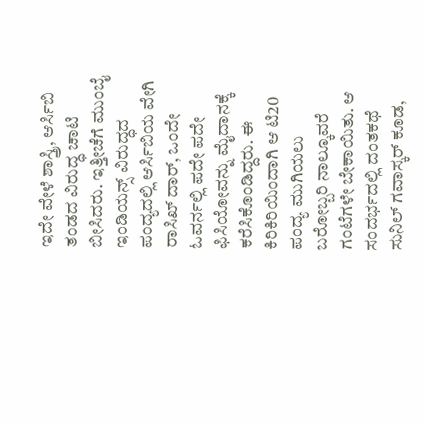ಇದೇ ವೇಳೆ ಶಾಸ್ತ್ರಿ, ಆರ್ಸಿಬಿ ತಂಡದ ವಿರುದ್ಧ ಚಾಟಿ ಬೀಸಿದರು. ಇತ್ತೀಚೆಗೆ ಮುಂಬೈ ಇಂಡಿಯನ್ಸ್ ವಿರುದ್ಧದ ಪಂದ್ಯದಲ್ಲಿ ಆರ್ಸಿಬಿಯ ವೇಗಿ ರಾಸಿಖ್ ದಾರ್, ಒಂದೇ ಓವರ್ನಲ್ಲಿ ಪದೇ ಪದೇ ಫಿಸಿಯೋವನ್ನು ಮೈದಾನಕ್ಕೆ ಕರೆಸಿಕೊಂಡಿದ್ದರು. ಈ ಕಿರಿಕಿರಿಯಿಂದಾಗಿ ಆ ಟಿ20 ಪಂದ್ಯ ಮುಗಿಯಲು ಬರೋಬ್ಬರಿ ನಾಲ್ಕೂವರೆ ಗಂಟೆಗಳೇ ಬೇಕಾಯಿತು. ಆ ಸಂದರ್ಭದಲ್ಲಿ ದಂತಕಥೆ ಸುನಿಲ್ ಗವಾಸ್ಕರ್ ಕೂಡ,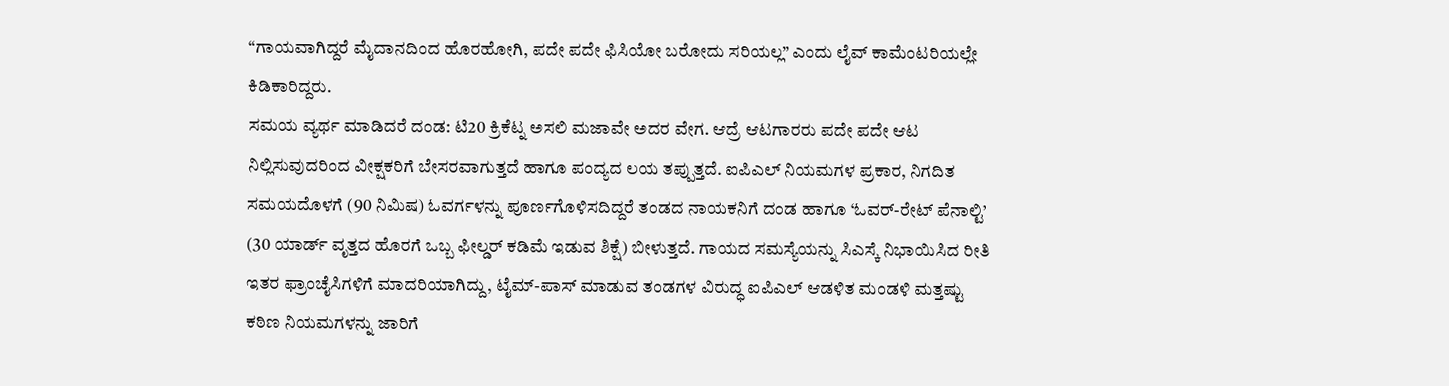“ಗಾಯವಾಗಿದ್ದರೆ ಮೈದಾನದಿಂದ ಹೊರಹೋಗಿ, ಪದೇ ಪದೇ ಫಿಸಿಯೋ ಬರೋದು ಸರಿಯಲ್ಲ” ಎಂದು ಲೈವ್ ಕಾಮೆಂಟರಿಯಲ್ಲೇ ಕಿಡಿಕಾರಿದ್ದರು.
ಸಮಯ ವ್ಯರ್ಥ ಮಾಡಿದರೆ ದಂಡ: ಟಿ20 ಕ್ರಿಕೆಟ್ನ ಅಸಲಿ ಮಜಾವೇ ಅದರ ವೇಗ. ಆದ್ರೆ ಆಟಗಾರರು ಪದೇ ಪದೇ ಆಟ ನಿಲ್ಲಿಸುವುದರಿಂದ ವೀಕ್ಷಕರಿಗೆ ಬೇಸರವಾಗುತ್ತದೆ ಹಾಗೂ ಪಂದ್ಯದ ಲಯ ತಪ್ಪುತ್ತದೆ. ಐಪಿಎಲ್ ನಿಯಮಗಳ ಪ್ರಕಾರ, ನಿಗದಿತ ಸಮಯದೊಳಗೆ (90 ನಿಮಿಷ) ಓವರ್ಗಳನ್ನು ಪೂರ್ಣಗೊಳಿಸದಿದ್ದರೆ ತಂಡದ ನಾಯಕನಿಗೆ ದಂಡ ಹಾಗೂ ‘ಓವರ್-ರೇಟ್ ಪೆನಾಲ್ಟಿ’ (30 ಯಾರ್ಡ್ ವೃತ್ತದ ಹೊರಗೆ ಒಬ್ಬ ಫೀಲ್ಡರ್ ಕಡಿಮೆ ಇಡುವ ಶಿಕ್ಷೆ) ಬೀಳುತ್ತದೆ. ಗಾಯದ ಸಮಸ್ಯೆಯನ್ನು ಸಿಎಸ್ಕೆ ನಿಭಾಯಿಸಿದ ರೀತಿ ಇತರ ಫ್ರಾಂಚೈಸಿಗಳಿಗೆ ಮಾದರಿಯಾಗಿದ್ದು, ಟೈಮ್-ಪಾಸ್ ಮಾಡುವ ತಂಡಗಳ ವಿರುದ್ಧ ಐಪಿಎಲ್ ಆಡಳಿತ ಮಂಡಳಿ ಮತ್ತಷ್ಟು ಕಠಿಣ ನಿಯಮಗಳನ್ನು ಜಾರಿಗೆ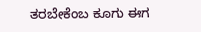ತರಬೇಕೆಂಬ ಕೂಗು ಈಗ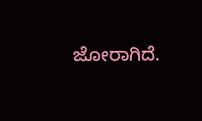ಜೋರಾಗಿದೆ.